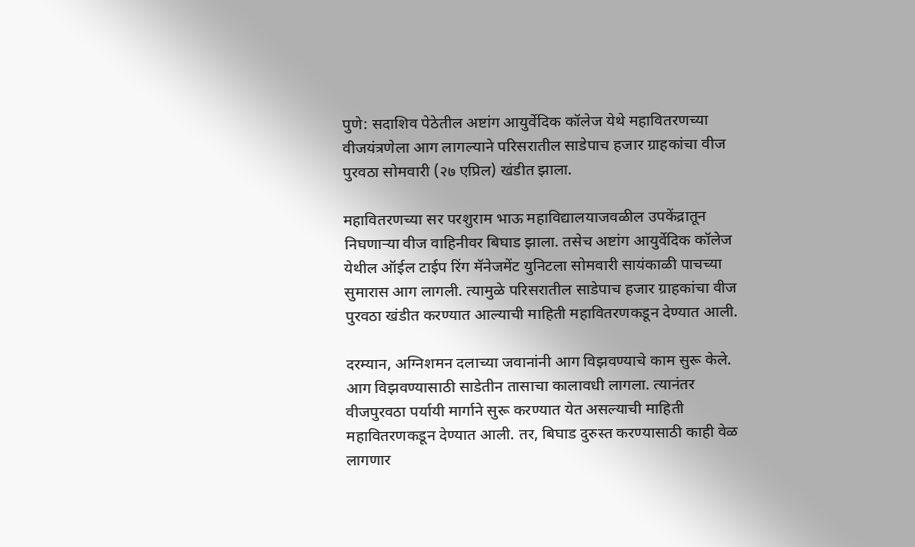पुणे: सदाशिव पेठेतील अष्टांग आयुर्वेदिक कॉलेज येथे महावितरणच्या वीजयंत्रणेला आग लागल्याने परिसरातील साडेपाच हजार ग्राहकांचा वीज पुरवठा सोमवारी (२७ एप्रिल) खंडीत झाला.

महावितरणच्या सर परशुराम भाऊ महाविद्यालयाजवळील उपकेंद्रातून निघणाऱ्या वीज वाहिनीवर बिघाड झाला. तसेच अष्टांग आयुर्वेदिक कॉलेज येथील ऑईल टाईप रिंग मॅनेजमेंट युनिटला सोमवारी सायंकाळी पाचच्या सुमारास आग लागली. त्यामुळे परिसरातील साडेपाच हजार ग्राहकांचा वीज पुरवठा खंडीत करण्यात आल्याची माहिती महावितरणकडून देण्यात आली.

दरम्यान, अग्निशमन दलाच्या जवानांनी आग विझवण्याचे काम सुरू केले. आग विझवण्यासाठी साडेतीन तासाचा कालावधी लागला. त्यानंतर वीजपुरवठा पर्यायी मार्गाने सुरू करण्यात येत असल्याची माहिती महावितरणकडून देण्यात आली. तर, बिघाड दुरुस्त करण्यासाठी काही वेळ लागणार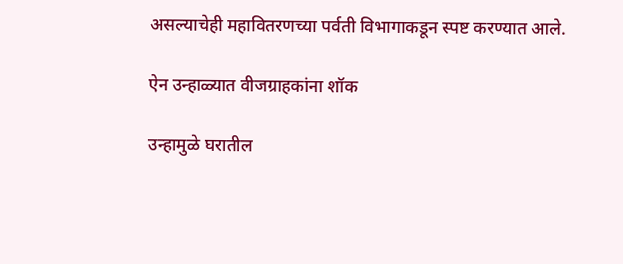असल्याचेही महावितरणच्या पर्वती विभागाकडून स्पष्ट करण्यात आले.

ऐन उन्हाळ्यात वीजग्राहकांना शॉक

उन्हामुळे घरातील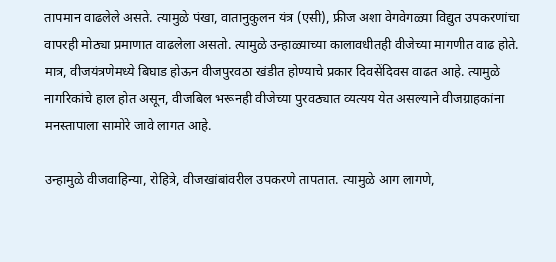तापमान वाढलेले असते. त्यामुळे पंखा, वातानुकुलन यंत्र (एसी), फ्रीज अशा वेगवेगळ्या विद्युत उपकरणांचा वापरही मोठ्या प्रमाणात वाढलेला असतो. त्यामुळे उन्हाळ्याच्या कालावधीतही वीजेच्या मागणीत वाढ होते. मात्र, वीजयंत्रणेमध्ये बिघाड होऊन वीजपुरवठा खंडीत होण्याचे प्रकार दिवसेंदिवस वाढत आहे. त्यामुळे नागरिकांचे हाल होत असून, वीजबिल भरूनही वीजेच्या पुरवठ्यात व्यत्यय येत असल्याने वीजग्राहकांना मनस्तापाला सामोरे जावे लागत आहे.

उन्हामुळे वीजवाहिन्या, रोहित्रे, वीजखांबांवरील उपकरणे तापतात. त्यामुळे आग लागणे,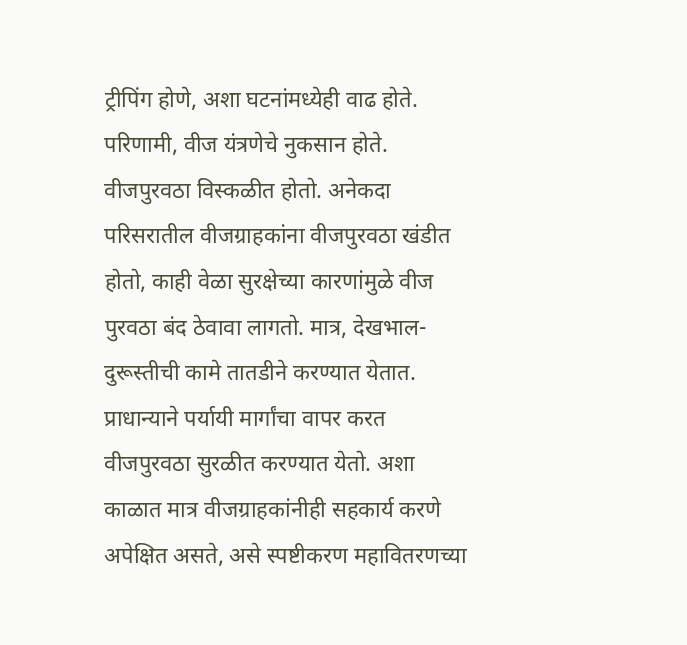ट्रीपिंग होणे, अशा घटनांमध्येही वाढ होते. परिणामी, वीज यंत्रणेचे नुकसान होते. वीजपुरवठा विस्कळीत होतो. अनेकदा परिसरातील वीजग्राहकांना वीजपुरवठा खंडीत होतो, काही वेळा सुरक्षेच्या कारणांमुळे वीज पुरवठा बंद ठेवावा लागतो. मात्र, देखभाल-दुरूस्तीची कामे तातडीने करण्यात येतात. प्राधान्याने पर्यायी मार्गांचा वापर करत वीजपुरवठा सुरळीत करण्यात येतो. अशा काळात मात्र वीजग्राहकांनीही सहकार्य करणे अपेक्षित असते, असे स्पष्टीकरण महावितरणच्या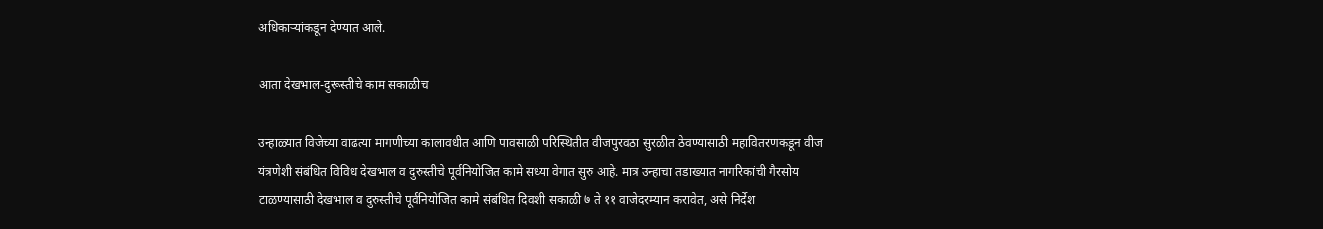अधिकाऱ्यांकडून देण्यात आले.

आता देखभाल-दुरूस्तीचे काम सकाळीच

उन्हाळ्यात विजेच्या वाढत्या मागणीच्या कालावधीत आणि पावसाळी परिस्थितीत वीजपुरवठा सुरळीत ठेवण्यासाठी महावितरणकडून वीज यंत्रणेशी संबंधित विविध देखभाल व दुरुस्तीचे पूर्वनियोजित कामे सध्या वेगात सुरु आहे. मात्र उन्हाचा तडाख्यात नागरिकांची गैरसोय टाळण्यासाठी देखभाल व दुरुस्तीचे पूर्वनियोजित कामे संबंधित दिवशी सकाळी ७ ते ११ वाजेदरम्यान करावेत, असे निर्देश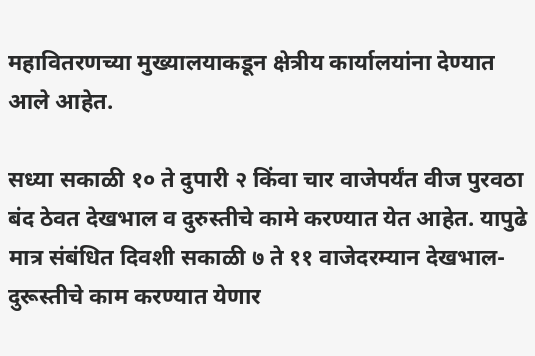महावितरणच्या मुख्यालयाकडून क्षेत्रीय कार्यालयांना देण्यात आले आहेत.

सध्या सकाळी १० ते दुपारी २ किंवा चार वाजेपर्यंत वीज पुरवठा बंद ठेवत देखभाल व दुरुस्तीचे कामे करण्यात येत आहेत. यापुढे मात्र संबंधित दिवशी सकाळी ७ ते ११ वाजेदरम्यान देखभाल-दुरूस्तीचे काम करण्यात येणार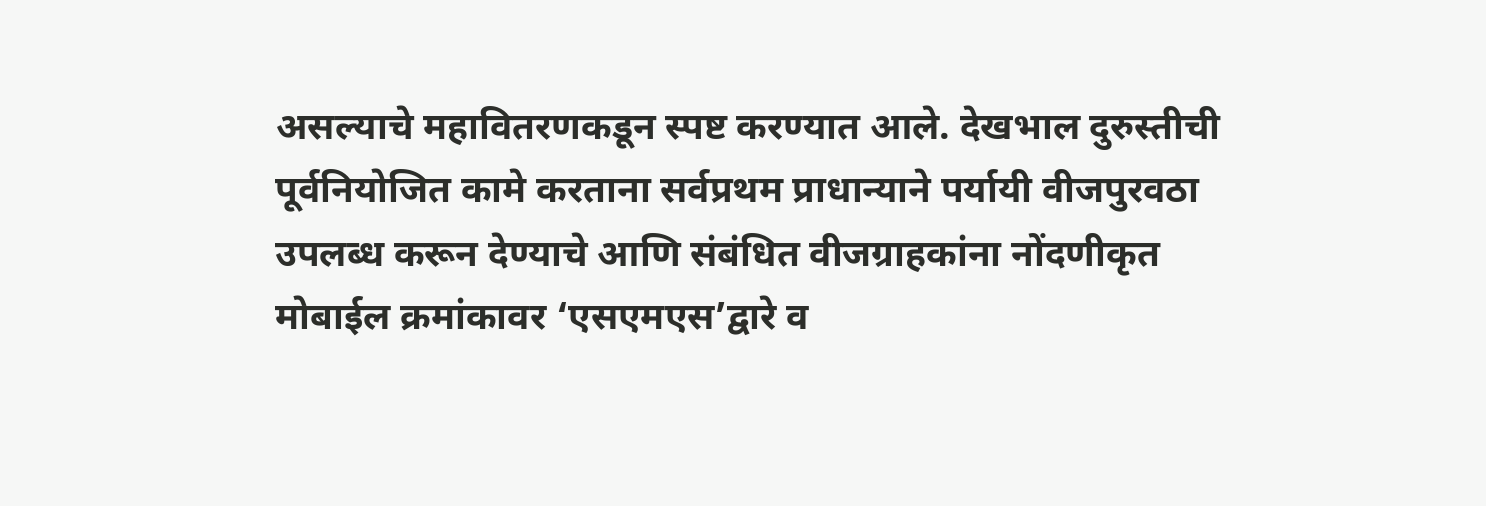असल्याचे महावितरणकडून स्पष्ट करण्यात आले. देखभाल दुरुस्तीची पूर्वनियोजित कामे करताना सर्वप्रथम प्राधान्याने पर्यायी वीजपुरवठा उपलब्ध करून देण्याचे आणि संबंधित वीजग्राहकांना नोंदणीकृत मोबाईल क्रमांकावर ‘एसएमएस’द्वारे व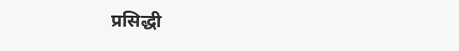प्रसिद्धी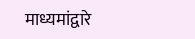माध्यमांद्वारे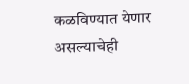कळविण्यात येणार असल्याचेही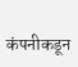कंपनीकडून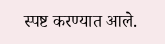स्पष्ट करण्यात आले.